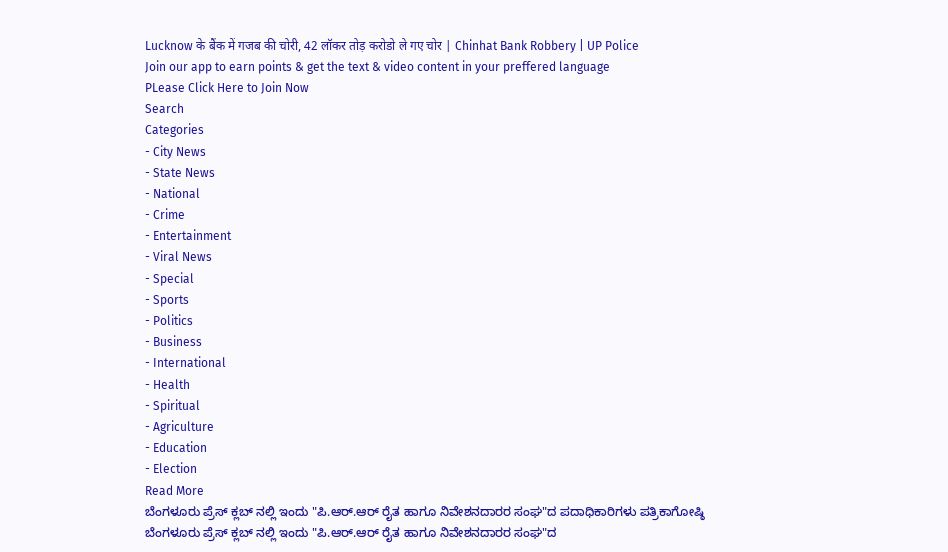Lucknow के बैंक में गजब की चोरी, 42 लॉकर तोड़ करोडो ले गए चोर | Chinhat Bank Robbery | UP Police
Join our app to earn points & get the text & video content in your preffered language
PLease Click Here to Join Now
Search
Categories
- City News
- State News
- National
- Crime
- Entertainment
- Viral News
- Special
- Sports
- Politics
- Business
- International
- Health
- Spiritual
- Agriculture
- Education
- Election
Read More
ಬೆಂಗಳೂರು ಪ್ರೆಸ್ ಕ್ಲಬ್ ನಲ್ಲಿ ಇಂದು "ಪಿ.ಆರ್.ಆರ್ ರೈತ ಹಾಗೂ ನಿವೇಶನದಾರರ ಸಂಘ"ದ ಪದಾಧಿಕಾರಿಗಳು ಪತ್ರಿಕಾಗೋಷ್ಠಿ
ಬೆಂಗಳೂರು ಪ್ರೆಸ್ ಕ್ಲಬ್ ನಲ್ಲಿ ಇಂದು "ಪಿ.ಆರ್.ಆರ್ ರೈತ ಹಾಗೂ ನಿವೇಶನದಾರರ ಸಂಘ"ದ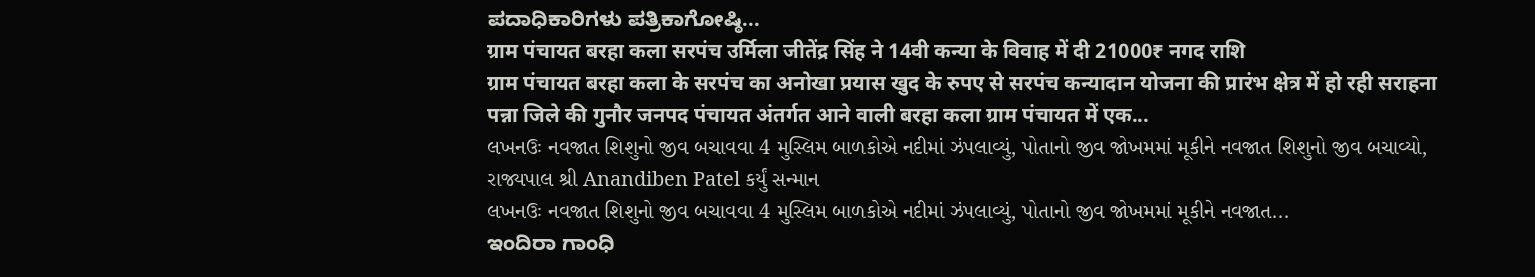ಪದಾಧಿಕಾರಿಗಳು ಪತ್ರಿಕಾಗೋಷ್ಠಿ...
ग्राम पंचायत बरहा कला सरपंच उर्मिला जीतेंद्र सिंह ने 14वी कन्या के विवाह में दी 21000₹ नगद राशि
ग्राम पंचायत बरहा कला के सरपंच का अनोखा प्रयास खुद के रुपए से सरपंच कन्यादान योजना की प्रारंभ क्षेत्र में हो रही सराहना
पन्ना जिले की गुनौर जनपद पंचायत अंतर्गत आने वाली बरहा कला ग्राम पंचायत में एक...
લખનઉઃ નવજાત શિશુનો જીવ બચાવવા 4 મુસ્લિમ બાળકોએ નદીમાં ઝંપલાવ્યું, પોતાનો જીવ જોખમમાં મૂકીને નવજાત શિશુનો જીવ બચાવ્યો, રાજ્યપાલ શ્રી Anandiben Patel કર્યું સન્માન
લખનઉઃ નવજાત શિશુનો જીવ બચાવવા 4 મુસ્લિમ બાળકોએ નદીમાં ઝંપલાવ્યું, પોતાનો જીવ જોખમમાં મૂકીને નવજાત...
ಇಂದಿರಾ ಗಾಂಧಿ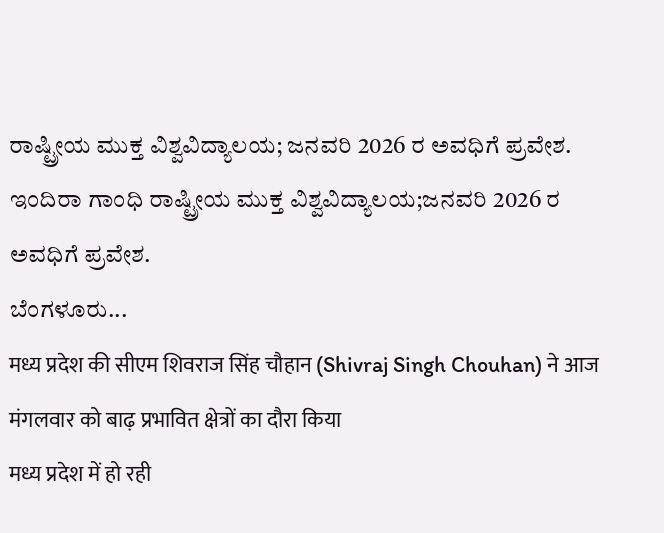ರಾಷ್ಟ್ರೀಯ ಮುಕ್ತ ವಿಶ್ವವಿದ್ಯಾಲಯ; ಜನವರಿ 2026 ರ ಅವಧಿಗೆ ಪ್ರವೇಶ.
ಇಂದಿರಾ ಗಾಂಧಿ ರಾಷ್ಟ್ರೀಯ ಮುಕ್ತ ವಿಶ್ವವಿದ್ಯಾಲಯ;ಜನವರಿ 2026 ರ ಅವಧಿಗೆ ಪ್ರವೇಶ.
ಬೆಂಗಳೂರು...
मध्य प्रदेश की सीएम शिवराज सिंह चौहान (Shivraj Singh Chouhan) ने आज मंगलवार को बाढ़ प्रभावित क्षेत्रों का दौरा किया
मध्य प्रदेश में हो रही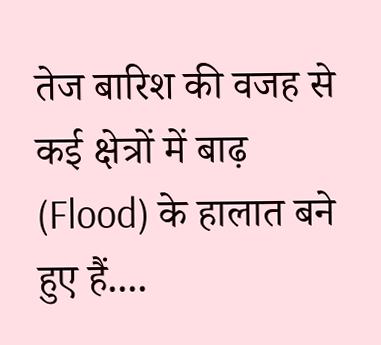तेज बारिश की वजह से कई क्षेत्रों में बाढ़ (Flood) के हालात बने हुए हैं....